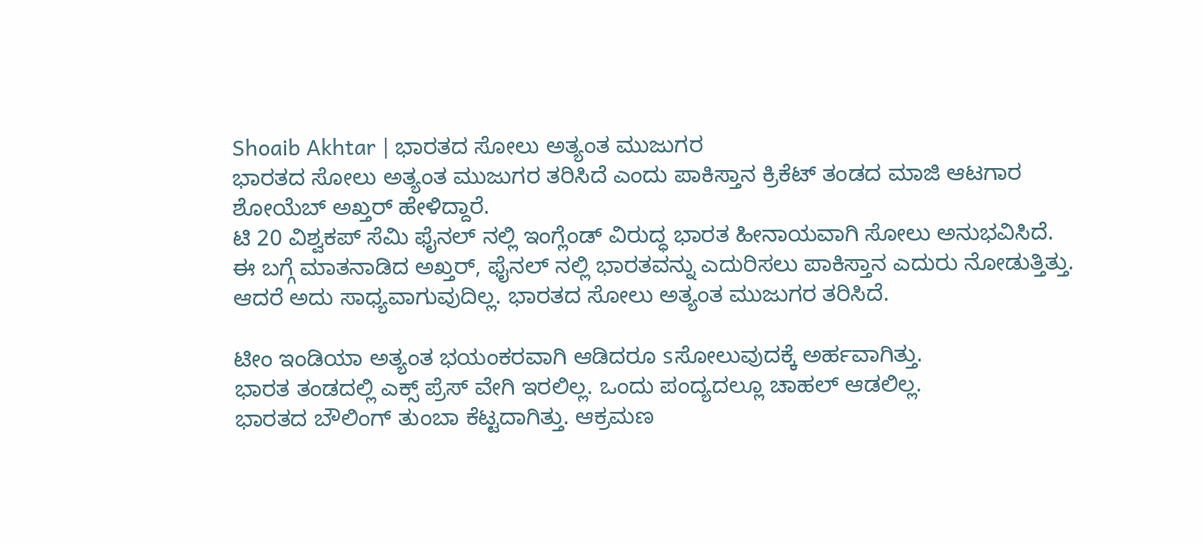Shoaib Akhtar | ಭಾರತದ ಸೋಲು ಅತ್ಯಂತ ಮುಜುಗರ
ಭಾರತದ ಸೋಲು ಅತ್ಯಂತ ಮುಜುಗರ ತರಿಸಿದೆ ಎಂದು ಪಾಕಿಸ್ತಾನ ಕ್ರಿಕೆಟ್ ತಂಡದ ಮಾಜಿ ಆಟಗಾರ ಶೋಯೆಬ್ ಅಖ್ತರ್ ಹೇಳಿದ್ದಾರೆ.
ಟಿ 20 ವಿಶ್ವಕಪ್ ಸೆಮಿ ಫೈನಲ್ ನಲ್ಲಿ ಇಂಗ್ಲೆಂಡ್ ವಿರುದ್ಧ ಭಾರತ ಹೀನಾಯವಾಗಿ ಸೋಲು ಅನುಭವಿಸಿದೆ.
ಈ ಬಗ್ಗೆ ಮಾತನಾಡಿದ ಅಖ್ತರ್, ಫೈನಲ್ ನಲ್ಲಿ ಭಾರತವನ್ನು ಎದುರಿಸಲು ಪಾಕಿಸ್ತಾನ ಎದುರು ನೋಡುತ್ತಿತ್ತು.
ಆದರೆ ಅದು ಸಾಧ್ಯವಾಗುವುದಿಲ್ಲ. ಭಾರತದ ಸೋಲು ಅತ್ಯಂತ ಮುಜುಗರ ತರಿಸಿದೆ.

ಟೀಂ ಇಂಡಿಯಾ ಅತ್ಯಂತ ಭಯಂಕರವಾಗಿ ಆಡಿದರೂ sಸೋಲುವುದಕ್ಕೆ ಅರ್ಹವಾಗಿತ್ತು.
ಭಾರತ ತಂಡದಲ್ಲಿ ಎಕ್ಸ್ ಪ್ರೆಸ್ ವೇಗಿ ಇರಲಿಲ್ಲ. ಒಂದು ಪಂದ್ಯದಲ್ಲೂ ಚಾಹಲ್ ಆಡಲಿಲ್ಲ.
ಭಾರತದ ಬೌಲಿಂಗ್ ತುಂಬಾ ಕೆಟ್ಟದಾಗಿತ್ತು. ಆಕ್ರಮಣ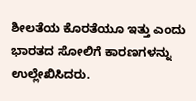ಶೀಲತೆಯ ಕೊರತೆಯೂ ಇತ್ತು ಎಂದು ಭಾರತದ ಸೋಲಿಗೆ ಕಾರಣಗಳನ್ನು ಉಲ್ಲೇಖಿಸಿದರು.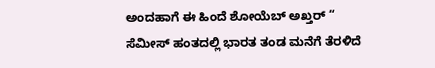ಅಂದಹಾಗೆ ಈ ಹಿಂದೆ ಶೋಯೆಬ್ ಅಖ್ತರ್ “ ಸೆಮೀಸ್ ಹಂತದಲ್ಲಿ ಭಾರತ ತಂಡ ಮನೆಗೆ ತೆರಳಿದೆ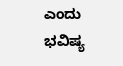ಎಂದು ಭವಿಷ್ಯ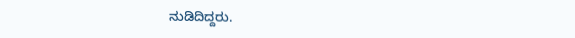ನುಡಿದಿದ್ದರು.